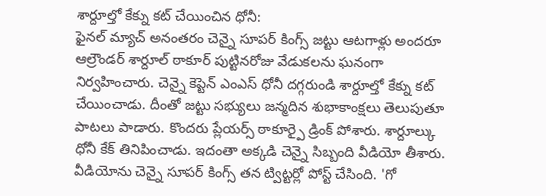శార్దూల్తో కేక్ను కట్ చేయించిన ధోనీ:
ఫైనల్ మ్యాచ్ అనంతరం చెన్నై సూపర్ కింగ్స్ జట్టు ఆటగాళ్లు అందరూ ఆల్రౌండర్ శార్దూల్ ఠాకూర్ పుట్టినరోజు వేడుకలను ఘనంగా నిర్వహించారు. చెన్నై కెప్టెన్ ఎంఎస్ ధోనీ దగ్గరుండి శార్దూల్తో కేక్ను కట్ చేయించాడు. దీంతో జట్టు సభ్యులు జన్మదిన శుభాకాంక్షలు తెలుపుతూ పాటలు పాడారు. కొందరు ప్లేయర్స్ ఠాకూర్పై డ్రింక్ పోశారు. శార్దూల్కు ధోనీ కేక్ తినిపించాడు. ఇదంతా అక్కడి చెన్నై సిబ్బంది వీడియో తీశారు. వీడియోను చెన్నై సూపర్ కింగ్స్ తన ట్విట్టర్లో పోస్ట్ చేసింది. 'గో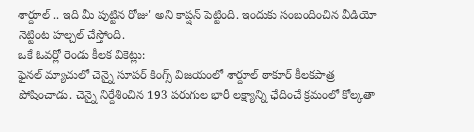శార్దూల్ .. ఇది మీ పుట్టిన రోజు' అని కాప్షన్ పెట్టింది. ఇందుకు సంబందించిన వీడియో నెట్టింట హల్చల్ చేస్తోంది.
ఒకే ఓవర్లో రెండు కీలక వికెట్లు:
ఫైనల్ మ్యాచులో చెన్నై సూపర్ కింగ్స్ విజయంలో శార్దూల్ ఠాకూర్ కీలకపాత్ర పోషించాడు. చెన్నై నిర్దేశించిన 193 పరుగుల భారీ లక్ష్యాన్ని ఛేదించే క్రమంలో కోల్కతా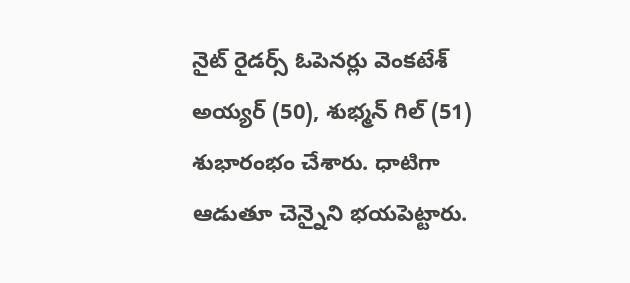నైట్ రైడర్స్ ఓపెనర్లు వెంకటేశ్ అయ్యర్ (50), శుభ్మన్ గిల్ (51) శుభారంభం చేశారు. ధాటిగా ఆడుతూ చెన్నైని భయపెట్టారు.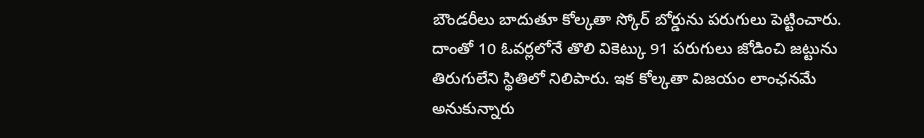బౌండరీలు బాదుతూ కోల్కతా స్కోర్ బోర్డును పరుగులు పెట్టించారు. దాంతో 10 ఓవర్లలోనే తొలి వికెట్కు 91 పరుగులు జోడించి జట్టును తిరుగులేని స్థితిలో నిలిపారు. ఇక కోల్కతా విజయం లాంఛనమే అనుకున్నారు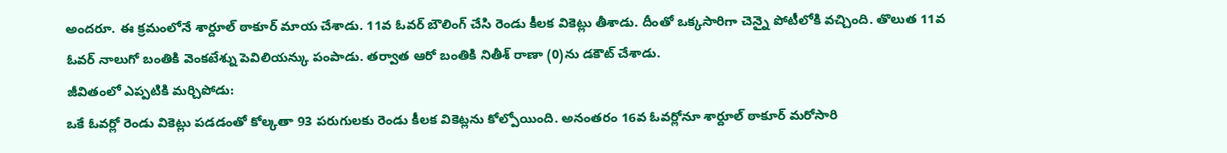అందరూ. ఈ క్రమంలోనే శార్దూల్ ఠాకూర్ మాయ చేశాడు. 11వ ఓవర్ బౌలింగ్ చేసి రెండు కీలక వికెట్లు తీశాడు. దీంతో ఒక్కసారిగా చెన్నై పోటీలోకి వచ్చింది. తొలుత 11వ ఓవర్ నాలుగో బంతికి వెంకటేశ్ను పెవిలియన్కు పంపాడు. తర్వాత ఆరో బంతికి నితీశ్ రాణా (0)ను డకౌట్ చేశాడు.
జీవితంలో ఎప్పటికి మర్చిపోడు:
ఒకే ఓవర్లో రెండు వికెట్లు పడడంతో కోల్కతా 93 పరుగులకు రెండు కీలక వికెట్లను కోల్పోయింది. అనంతరం 16వ ఓవర్లోనూ శార్దూల్ ఠాకూర్ మరోసారి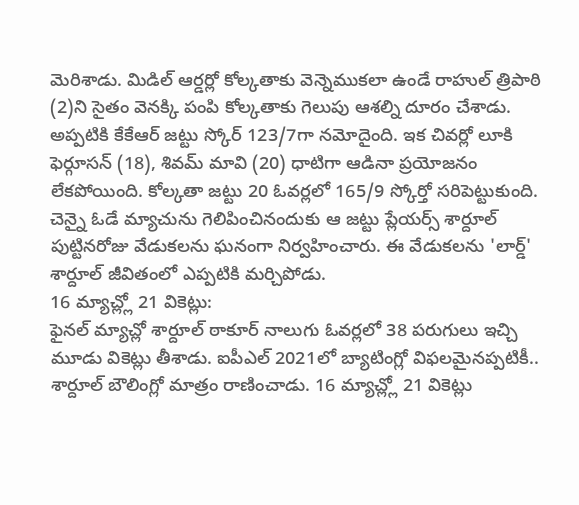మెరిశాడు. మిడిల్ ఆర్డర్లో కోల్కతాకు వెన్నెముకలా ఉండే రాహుల్ త్రిపాఠి (2)ని సైతం వెనక్కి పంపి కోల్కతాకు గెలుపు ఆశల్ని దూరం చేశాడు. అప్పటికి కేకేఆర్ జట్టు స్కోర్ 123/7గా నమోదైంది. ఇక చివర్లో లూకి ఫెర్గూసన్ (18), శివమ్ మావి (20) ధాటిగా ఆడినా ప్రయోజనం లేకపోయింది. కోల్కతా జట్టు 20 ఓవర్లలో 165/9 స్కోర్తో సరిపెట్టుకుంది. చెన్నై ఓడే మ్యాచును గెలిపించినందుకు ఆ జట్టు ప్లేయర్స్ శార్దూల్ పుట్టినరోజు వేడుకలను ఘనంగా నిర్వహించారు. ఈ వేడుకలను 'లార్డ్' శార్దూల్ జీవితంలో ఎప్పటికి మర్చిపోడు.
16 మ్యాచ్ల్లో 21 వికెట్లు:
ఫైనల్ మ్యాచ్లో శార్దూల్ ఠాకూర్ నాలుగు ఓవర్లలో 38 పరుగులు ఇచ్చి మూడు వికెట్లు తీశాడు. ఐపీఎల్ 2021లో బ్యాటింగ్లో విఫలమైనప్పటికీ.. శార్దూల్ బౌలింగ్లో మాత్రం రాణించాడు. 16 మ్యాచ్ల్లో 21 వికెట్లు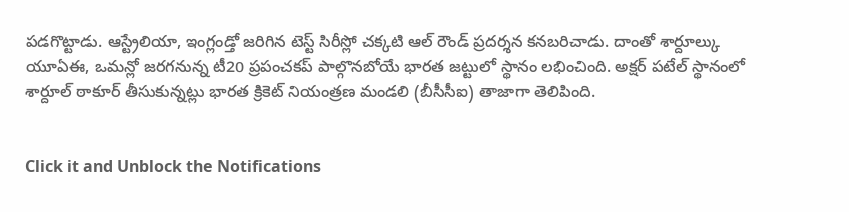పడగొట్టాడు. ఆస్ట్రేలియా, ఇంగ్లండ్తో జరిగిన టెస్ట్ సిరీస్లో చక్కటి ఆల్ రౌండ్ ప్రదర్శన కనబరిచాడు. దాంతో శార్దూల్కు యూఏఈ, ఒమన్లో జరగనున్న టీ20 ప్రపంచకప్ పాల్గొనబోయే భారత జట్టులో స్థానం లభించింది. అక్షర్ పటేల్ స్థానంలో శార్దూల్ ఠాకూర్ తీసుకున్నట్లు భారత క్రికెట్ నియంత్రణ మండలి (బీసీసీఐ) తాజాగా తెలిపింది.


Click it and Unblock the Notifications